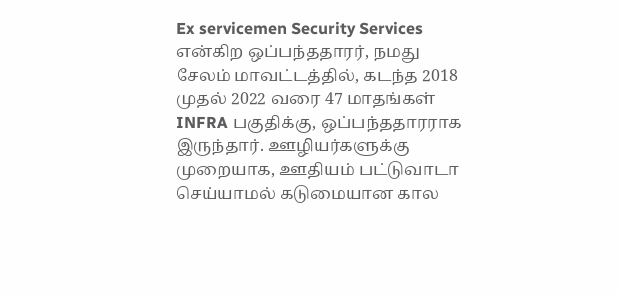Ex servicemen Security Services என்கிற ஒப்பந்ததாரர், நமது சேலம் மாவட்டத்தில், கடந்த 2018 முதல் 2022 வரை 47 மாதங்கள் INFRA பகுதிக்கு, ஒப்பந்ததாரராக இருந்தார். ஊழியர்களுக்கு முறையாக, ஊதியம் பட்டுவாடா செய்யாமல் கடுமையான கால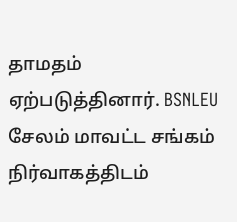தாமதம் ஏற்படுத்தினார். BSNLEU சேலம் மாவட்ட சங்கம் நிர்வாகத்திடம்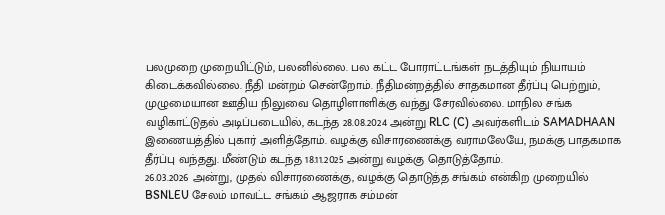பலமுறை முறையிட்டும், பலனில்லை. பல கட்ட போராட்டங்கள் நடத்தியும் நியாயம் கிடைக்கவில்லை. நீதி மன்றம் சென்றோம். நீதிமன்றத்தில் சாதகமான தீர்ப்பு பெற்றும், முழுமையான ஊதிய நிலுவை தொழிளாளிக்கு வந்து சேரவில்லை. மாநில சங்க வழிகாட்டுதல் அடிப்படையில், கடந்த 28.08.2024 அன்று RLC (C) அவர்களிடம் SAMADHAAN இணையத்தில் புகார் அளித்தோம். வழக்கு விசாரணைக்கு வராமலேயே, நமக்கு பாதகமாக தீர்ப்பு வந்தது. மீண்டும் கடந்த 18.11.2025 அன்று வழக்கு தொடுத்தோம்.
26.03.2026 அன்று, முதல் விசாரணைக்கு, வழக்கு தொடுத்த சங்கம் என்கிற முறையில் BSNLEU சேலம் மாவட்ட சங்கம் ஆஜராக சம்மன்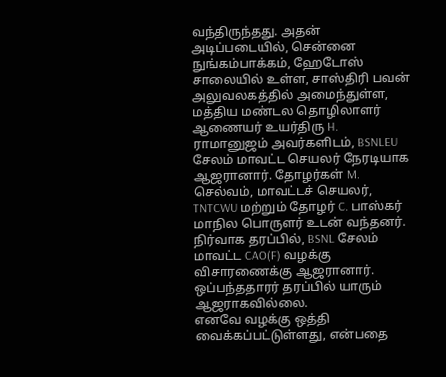வந்திருந்தது. அதன் அடிப்படையில், சென்னை நுங்கம்பாக்கம், ஹேடோஸ் சாலையில் உள்ள, சாஸ்திரி பவன் அலுவலகத்தில் அமைந்துள்ள, மத்திய மண்டல தொழிலாளர் ஆணையர் உயர்திரு H. ராமானுஜம் அவர்களிடம், BSNLEU சேலம் மாவட்ட செயலர் நேரடியாக ஆஜரானார். தோழர்கள் M. செல்வம், மாவட்டச் செயலர், TNTCWU மற்றும் தோழர் C. பாஸ்கர் மாநில பொருளர் உடன் வந்தனர். நிர்வாக தரப்பில், BSNL சேலம் மாவட்ட CAO(F) வழக்கு விசாரணைக்கு ஆஜரானார். ஒப்பந்ததாரர் தரப்பில் யாரும் ஆஜராகவில்லை.
எனவே வழக்கு ஒத்தி வைக்கப்பட்டுள்ளது, என்பதை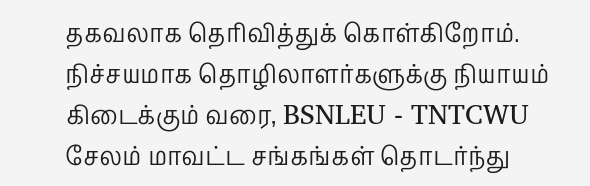தகவலாக தெரிவித்துக் கொள்கிறோம். நிச்சயமாக தொழிலாளர்களுக்கு நியாயம் கிடைக்கும் வரை, BSNLEU - TNTCWU சேலம் மாவட்ட சங்கங்கள் தொடர்ந்து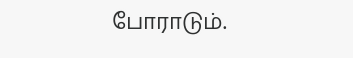போராடும்.